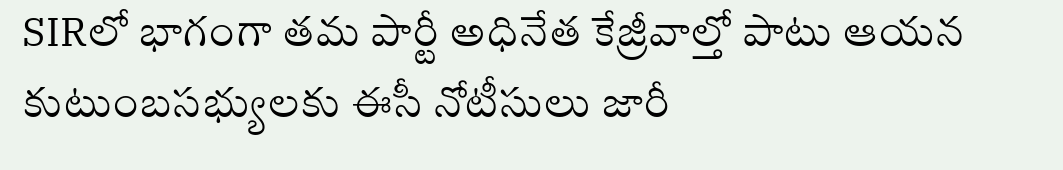SIRలో భాగంగా తమ పార్టీ అధినేత కేజ్రీవాల్తో పాటు ఆయన కుటుంబసభ్యులకు ఈసీ నోటీసులు జారీ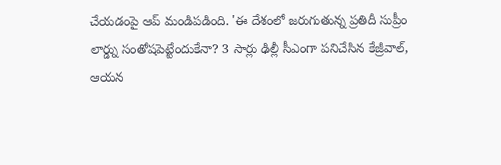చేయడంపై ఆప్ మండిపడింది. 'ఈ దేశంలో జరుగుతున్న ప్రతిదీ సుప్రీం లార్డ్ను సంతోషపెట్టేందుకేనా? 3 సార్లు ఢిల్లీ సీఎంగా పనిచేసిన కేజ్రీవాల్, ఆయన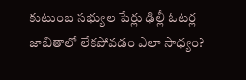కుటుంబ సభ్యుల పేర్లు ఢిల్లీ ఓటర్ల జాబితాలో లేకపోవడం ఎలా సాధ్యం?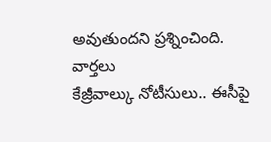అవుతుందని ప్రశ్నించింది.
వార్తలు
కేజ్రీవాల్కు నోటీసులు.. ఈసీపై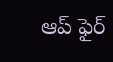ఆప్ ఫైర్